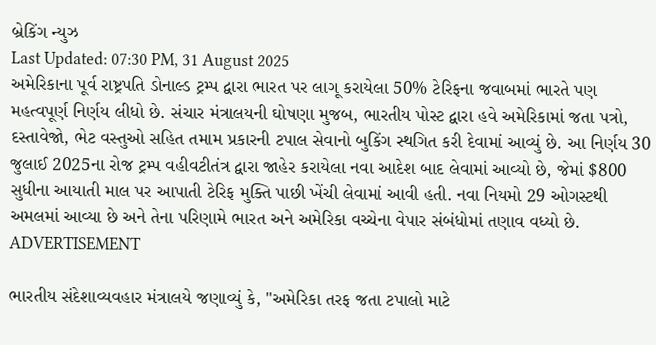બ્રેકિંગ ન્યુઝ
Last Updated: 07:30 PM, 31 August 2025
અમેરિકાના પૂર્વ રાષ્ટ્રપતિ ડોનાલ્ડ ટ્રમ્પ દ્વારા ભારત પર લાગૂ કરાયેલા 50% ટેરિફના જવાબમાં ભારતે પણ મહત્વપૂર્ણ નિર્ણય લીધો છે. સંચાર મંત્રાલયની ઘોષણા મુજબ, ભારતીય પોસ્ટ દ્વારા હવે અમેરિકામાં જતા પત્રો, દસ્તાવેજો, ભેટ વસ્તુઓ સહિત તમામ પ્રકારની ટપાલ સેવાનો બુકિંગ સ્થગિત કરી દેવામાં આવ્યું છે. આ નિર્ણય 30 જુલાઈ 2025ના રોજ ટ્રમ્પ વહીવટીતંત્ર દ્વારા જાહેર કરાયેલા નવા આદેશ બાદ લેવામાં આવ્યો છે, જેમાં $800 સુધીના આયાતી માલ પર આપાતી ટેરિફ મુક્તિ પાછી ખેંચી લેવામાં આવી હતી. નવા નિયમો 29 ઓગસ્ટથી અમલમાં આવ્યા છે અને તેના પરિણામે ભારત અને અમેરિકા વચ્ચેના વેપાર સંબંધોમાં તણાવ વધ્યો છે.
ADVERTISEMENT

ભારતીય સંદેશાવ્યવહાર મંત્રાલયે જણાવ્યું કે, "અમેરિકા તરફ જતા ટપાલો માટે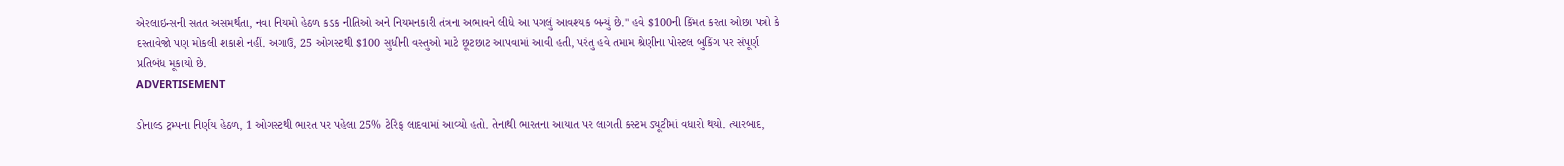એરલાઇન્સની સતત અસમર્થતા, નવા નિયમો હેઠળ કડક નીતિઓ અને નિયમનકારી તંત્રના અભાવને લીધે આ પગલું આવશ્યક બન્યું છે." હવે $100ની કિંમત કરતા ઓછા પત્રો કે દસ્તાવેજો પણ મોકલી શકાશે નહીં. અગાઉ, 25 ઓગસ્ટથી $100 સુધીની વસ્તુઓ માટે છૂટછાટ આપવામાં આવી હતી, પરંતુ હવે તમામ શ્રેણીના પોસ્ટલ બુકિંગ પર સંપૂર્ણ પ્રતિબંધ મૂકાયો છે.
ADVERTISEMENT

ડોનાલ્ડ ટ્રમ્પના નિર્ણય હેઠળ, 1 ઓગસ્ટથી ભારત પર પહેલા 25% ટેરિફ લાદવામાં આવ્યો હતો. તેનાથી ભારતના આયાત પર લાગતી કસ્ટમ ડ્યૂટીમાં વધારો થયો. ત્યારબાદ,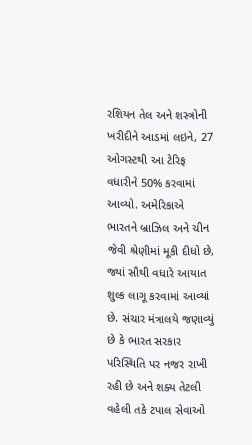રશિયન તેલ અને શસ્ત્રોની ખરીદીને આડમાં લઇને, 27 ઓગસ્ટથી આ ટેરિફ વધારીને 50% કરવામાં આવ્યો. અમેરિકાએ ભારતને બ્રાઝિલ અને ચીન જેવી શ્રેણીમાં મૂકી દીધો છે, જ્યાં સૌથી વધારે આયાત શુલ્ક લાગૂ કરવામાં આવ્યાં છે. સંચાર મંત્રાલયે જણાવ્યું છે કે ભારત સરકાર પરિસ્થિતિ પર નજર રાખી રહી છે અને શક્ય તેટલી વહેલી તકે ટપાલ સેવાઓ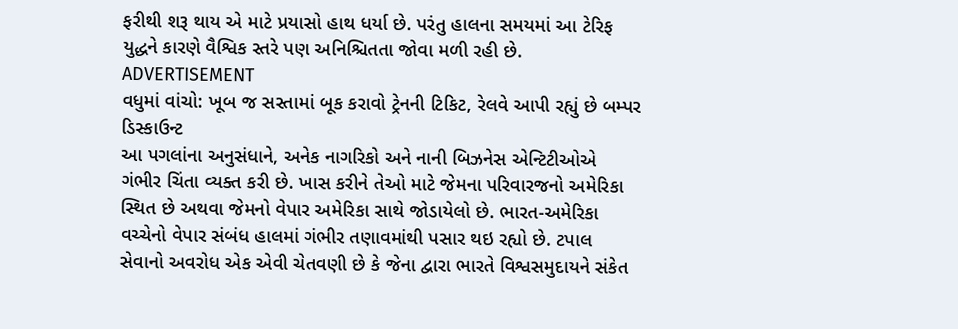ફરીથી શરૂ થાય એ માટે પ્રયાસો હાથ ધર્યા છે. પરંતુ હાલના સમયમાં આ ટેરિફ યુદ્ધને કારણે વૈશ્વિક સ્તરે પણ અનિશ્ચિતતા જોવા મળી રહી છે.
ADVERTISEMENT
વધુમાં વાંચો: ખૂબ જ સસ્તામાં બૂક કરાવો ટ્રેનની ટિકિટ, રેલવે આપી રહ્યું છે બમ્પર ડિસ્કાઉન્ટ
આ પગલાંના અનુસંધાને, અનેક નાગરિકો અને નાની બિઝનેસ એન્ટિટીઓએ ગંભીર ચિંતા વ્યક્ત કરી છે. ખાસ કરીને તેઓ માટે જેમના પરિવારજનો અમેરિકા સ્થિત છે અથવા જેમનો વેપાર અમેરિકા સાથે જોડાયેલો છે. ભારત-અમેરિકા વચ્ચેનો વેપાર સંબંધ હાલમાં ગંભીર તણાવમાંથી પસાર થઇ રહ્યો છે. ટપાલ સેવાનો અવરોધ એક એવી ચેતવણી છે કે જેના દ્વારા ભારતે વિશ્વસમુદાયને સંકેત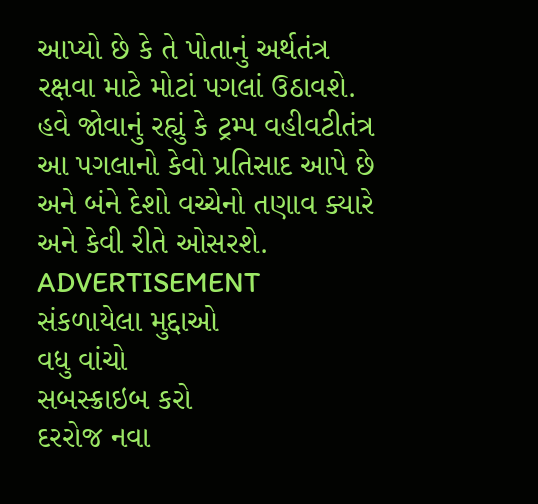આપ્યો છે કે તે પોતાનું અર્થતંત્ર રક્ષવા માટે મોટાં પગલાં ઉઠાવશે. હવે જોવાનું રહ્યું કે ટ્રમ્પ વહીવટીતંત્ર આ પગલાનો કેવો પ્રતિસાદ આપે છે અને બંને દેશો વચ્ચેનો તણાવ ક્યારે અને કેવી રીતે ઓસરશે.
ADVERTISEMENT
સંકળાયેલા મુદ્દાઓ
વધુ વાંચો
સબસ્ક્રાઇબ કરો
દરરોજ નવા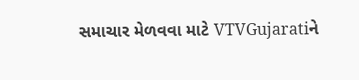સમાચાર મેળવવા માટે VTVGujaratiને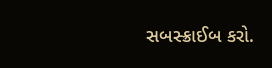સબસ્ક્રાઈબ કરો.